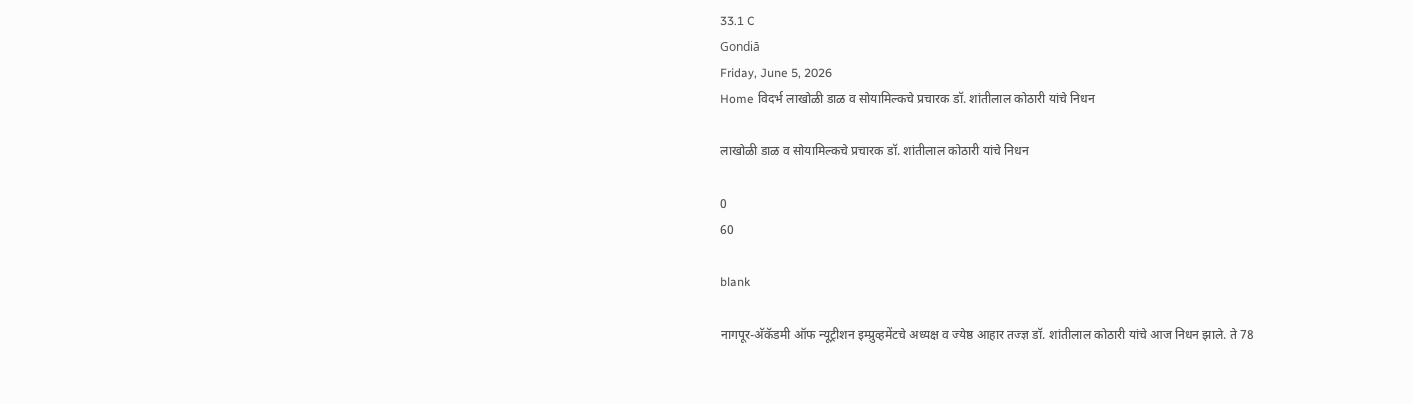33.1 C
Gondiā
Friday, June 5, 2026
Home विदर्भ लाखोळी डाळ व सोयामिल्कचे प्रचारक डॉ. शांतीलाल कोठारी यांचे निधन

लाखोळी डाळ व सोयामिल्कचे प्रचारक डॉ. शांतीलाल कोठारी यांचे निधन

0
60

blank

नागपूर-अ‍ॅकॅडमी ऑफ न्यूट्रीशन इम्प्रुव्हमेंटचे अध्यक्ष व ज्येष्ठ आहार तज्ज्ञ डॉ. शांतीलाल कोठारी यांचे आज निधन झाले. ते 78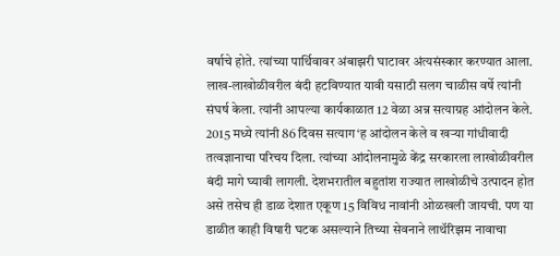वर्षाचे होते. त्यांच्या पार्थिवावर अंबाझरी घाटावर अंत्यसंस्कार करण्यात आला.
लाख-लाखोळीवरील बंदी हटविण्यात यावी यसाठी सलग चाळीस वर्षे त्यांनी संघर्ष केला. त्यांनी आपल्या कार्यकाळात 12 वेळा अन्न सत्याग्रह आंदोलन केले. 2015 मध्ये त्यांनी 86 दिवस सत्याग‘ह आंदोलन केले व खर्‍या गांधीवादी तत्वज्ञानाचा परिचय दिला. त्यांच्या आंदोलनामुळे केंद्र सरकारला लाखोळीवरील बंदी मागे घ्यावी लागली. देशभरातील बहुतांश राज्यात लाखोळीचे उत्पादन होत असे तसेच ही डाळ देशात एकूण 15 विविध नावांनी ओळखली जायची. पण या डाळीत काही विषारी घटक असल्याने तिच्या सेवनाने लाथॅरिझम नावाचा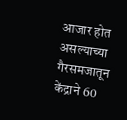आजार होत असल्याच्या गैरसमजातून केंद्राने 60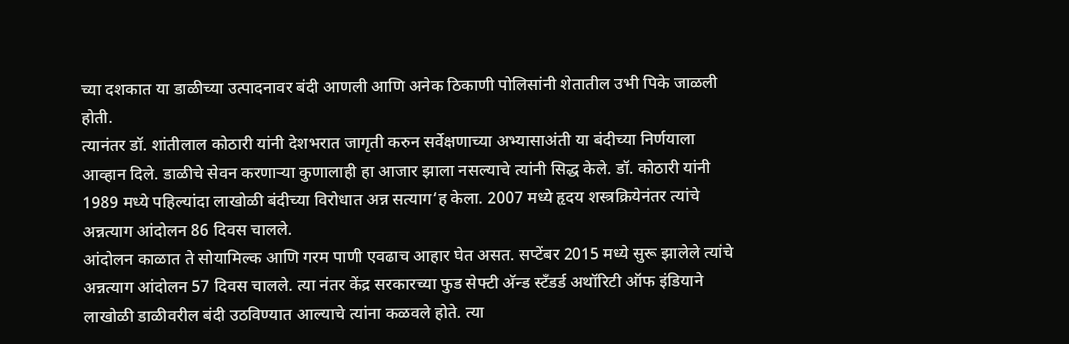च्या दशकात या डाळीच्या उत्पादनावर बंदी आणली आणि अनेक ठिकाणी पोलिसांनी शेतातील उभी पिके जाळली होती.
त्यानंतर डॉ. शांतीलाल कोठारी यांनी देशभरात जागृती करुन सर्वेक्षणाच्या अभ्यासाअंती या बंदीच्या निर्णयाला आव्हान दिले. डाळीचे सेवन करणार्‍या कुणालाही हा आजार झाला नसल्याचे त्यांनी सिद्ध केले. डॉ. कोठारी यांनी 1989 मध्ये पहिल्यांदा लाखोळी बंदीच्या विरोधात अन्न सत्याग‘ह केला. 2007 मध्ये हृदय शस्त्रक्रियेनंतर त्यांचे अन्नत्याग आंदोलन 86 दिवस चालले.
आंदोलन काळात ते सोयामिल्क आणि गरम पाणी एवढाच आहार घेत असत. सप्टेंबर 2015 मध्ये सुरू झालेले त्यांचे अन्नत्याग आंदोलन 57 दिवस चालले. त्या नंतर केंद्र सरकारच्या फुड सेफ्टी अ‍ॅन्ड स्टँडर्ड अथॉरिटी ऑफ इंडियाने लाखोळी डाळीवरील बंदी उठविण्यात आल्याचे त्यांना कळवले होते. त्या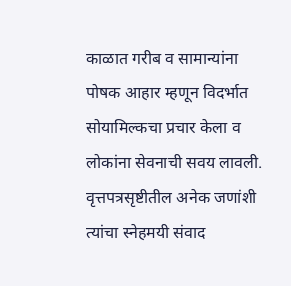काळात गरीब व सामान्यांना पोषक आहार म्हणून विदर्भात सोयामिल्कचा प्रचार केला व लोकांना सेवनाची सवय लावली. वृत्तपत्रसृष्टीतील अनेक जणांशी त्यांचा स्नेहमयी संवाद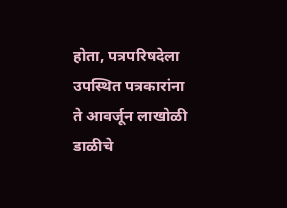होता, पत्रपरिषदेला उपस्थित पत्रकारांना ते आवर्जून लाखोळी डाळीचे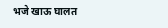भजे खाऊ घालत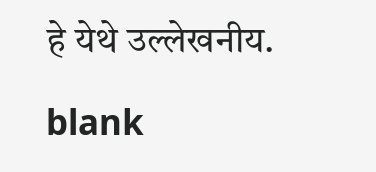हे येथे उल्लेखनीय.

blank